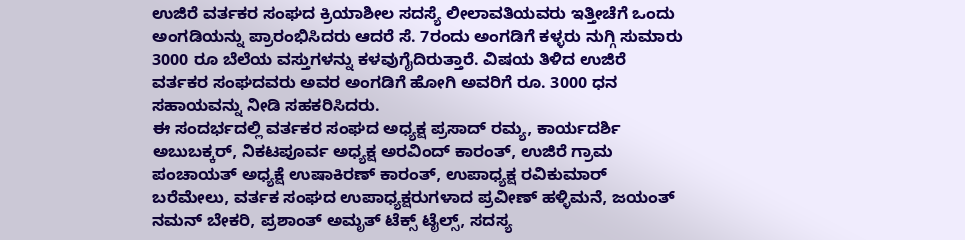ಉಜಿರೆ ವರ್ತಕರ ಸಂಘದ ಕ್ರಿಯಾಶೀಲ ಸದಸ್ಯೆ ಲೀಲಾವತಿಯವರು ಇತ್ತೀಚೆಗೆ ಒಂದು ಅಂಗಡಿಯನ್ನು ಪ್ರಾರಂಭಿಸಿದರು ಆದರೆ ಸೆ. 7ರಂದು ಅಂಗಡಿಗೆ ಕಳ್ಳರು ನುಗ್ಗಿ ಸುಮಾರು 3000 ರೂ ಬೆಲೆಯ ವಸ್ತುಗಳನ್ನು ಕಳವುಗೈದಿರುತ್ತಾರೆ. ವಿಷಯ ತಿಳಿದ ಉಜಿರೆ ವರ್ತಕರ ಸಂಘದವರು ಅವರ ಅಂಗಡಿಗೆ ಹೋಗಿ ಅವರಿಗೆ ರೂ. 3000 ಧನ ಸಹಾಯವನ್ನು ನೀಡಿ ಸಹಕರಿಸಿದರು.
ಈ ಸಂದರ್ಭದಲ್ಲಿ ವರ್ತಕರ ಸಂಘದ ಅಧ್ಯಕ್ಷ ಪ್ರಸಾದ್ ರಮ್ಯ, ಕಾರ್ಯದರ್ಶಿ ಅಬುಬಕ್ಕರ್, ನಿಕಟಪೂರ್ವ ಅಧ್ಯಕ್ಷ ಅರವಿಂದ್ ಕಾರಂತ್, ಉಜಿರೆ ಗ್ರಾಮ ಪಂಚಾಯತ್ ಅಧ್ಯಕ್ಷೆ ಉಷಾಕಿರಣ್ ಕಾರಂತ್, ಉಪಾಧ್ಯಕ್ಷ ರವಿಕುಮಾರ್ ಬರೆಮೇಲು, ವರ್ತಕ ಸಂಘದ ಉಪಾಧ್ಯಕ್ಷರುಗಳಾದ ಪ್ರವೀಣ್ ಹಳ್ಳಿಮನೆ, ಜಯಂತ್ ನಮನ್ ಬೇಕರಿ, ಪ್ರಶಾಂತ್ ಅಮೃತ್ ಟೆಕ್ಸ್ ಟೈಲ್ಸ್, ಸದಸ್ಯ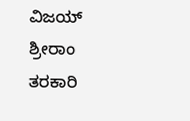ವಿಜಯ್ ಶ್ರೀರಾಂ ತರಕಾರಿ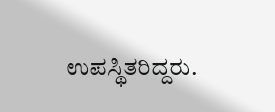ಉಪಸ್ಥಿತರಿದ್ದರು.